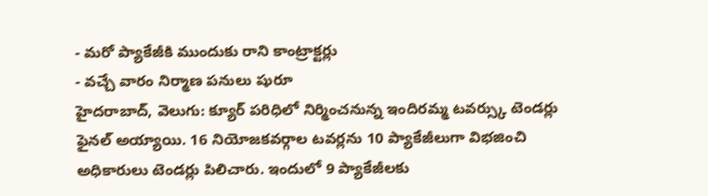- మరో ప్యాకేజీకి ముందుకు రాని కాంట్రాక్టర్లు
- వచ్చే వారం నిర్మాణ పనులు షురూ
హైదరాబాద్, వెలుగు: క్యూర్ పరిధిలో నిర్మించనున్న ఇందిరమ్మ టవర్స్కు టెండర్లు ఫైనల్ అయ్యాయి. 16 నియోజకవర్గాల టవర్లను 10 ప్యాకేజీలుగా విభజించి అధికారులు టెండర్లు పిలిచారు. ఇందులో 9 ప్యాకేజీలకు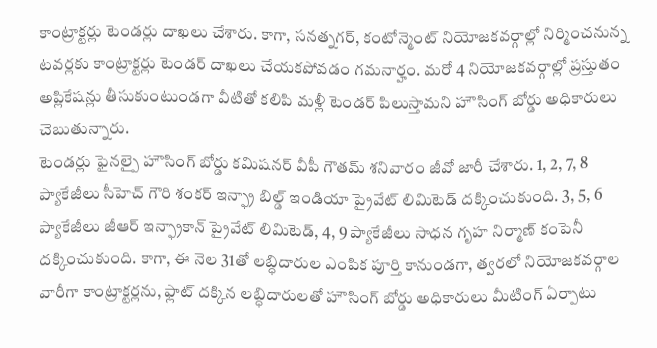కాంట్రాక్టర్లు టెండర్లు దాఖలు చేశారు. కాగా, సనత్నగర్, కంటోన్మెంట్ నియోజకవర్గాల్లో నిర్మించనున్న టవర్లకు కాంట్రాక్టర్లు టెండర్ దాఖలు చేయకపోవడం గమనార్హం. మరో 4 నియోజకవర్గాల్లో ప్రస్తుతం అప్లికేషన్లు తీసుకుంటుండగా వీటితో కలిపి మళ్లీ టెండర్ పిలుస్తామని హౌసింగ్ బోర్డు అధికారులు చెబుతున్నారు.
టెండర్లు ఫైనల్పై హౌసింగ్ బోర్డు కమిషనర్ వీపీ గౌతమ్ శనివారం జీవో జారీ చేశారు. 1, 2, 7, 8 ప్యాకేజీలు సీహెచ్ గౌరి శంకర్ ఇన్ఫ్రా బిల్డ్ ఇండియా ప్రైవేట్ లిమిటెడ్ దక్కించుకుంది. 3, 5, 6 ప్యాకేజీలు జీఆర్ ఇన్ఫ్రాకాన్ ప్రైవేట్ లిమిటెడ్, 4, 9 ప్యాకేజీలు సాధన గృహ నిర్మాణ్ కంపెనీ దక్కించుకుంది. కాగా, ఈ నెల 31తో లబ్ధిదారుల ఎంపిక పూర్తి కానుండగా, త్వరలో నియోజకవర్గాల వారీగా కాంట్రాక్టర్లను, ఫ్లాట్ దక్కిన లబ్ధిదారులతో హౌసింగ్ బోర్డు అధికారులు మీటింగ్ ఏర్పాటు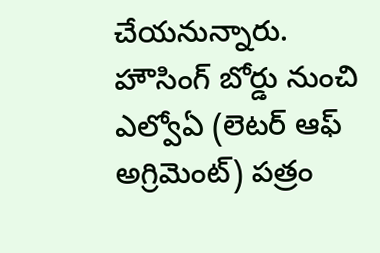చేయనున్నారు. హౌసింగ్ బోర్డు నుంచి ఎల్వోఏ (లెటర్ ఆఫ్ అగ్రిమెంట్) పత్రం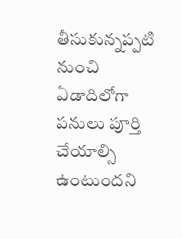తీసుకున్నప్పటి నుంచి ఏడాదిలోగా పనులు పూర్తి చేయాల్సి ఉంటుందని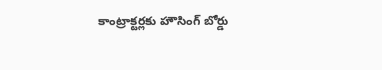కాంట్రాక్టర్లకు హౌసింగ్ బోర్డు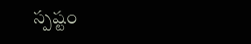స్పష్టం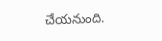చేయనుంది.